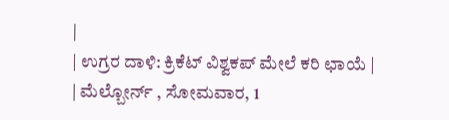|
| ಉಗ್ರರ ದಾಳಿ: ಕ್ರಿಕೆಟ್ ವಿಶ್ವಕಪ್ ಮೇಲೆ ಕರಿ ಛಾಯೆ |
| ಮೆಲ್ಬೋರ್ನ್ , ಸೋಮವಾರ, 1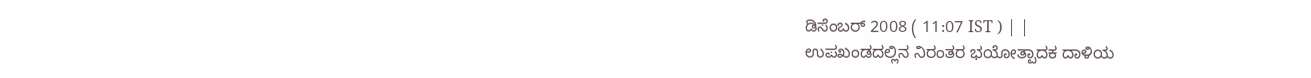ಡಿಸೆಂಬರ್ 2008 ( 11:07 IST ) | |
ಉಪಖಂಡದಲ್ಲಿನ ನಿರಂತರ ಭಯೋತ್ಪಾದಕ ದಾಳಿಯ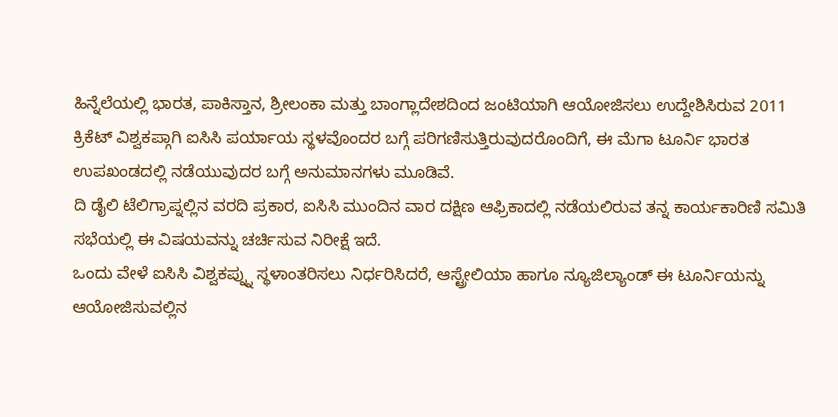ಹಿನ್ನೆಲೆಯಲ್ಲಿ ಭಾರತ, ಪಾಕಿಸ್ತಾನ, ಶ್ರೀಲಂಕಾ ಮತ್ತು ಬಾಂಗ್ಲಾದೇಶದಿಂದ ಜಂಟಿಯಾಗಿ ಆಯೋಜಿಸಲು ಉದ್ದೇಶಿಸಿರುವ 2011 ಕ್ರಿಕೆಟ್ ವಿಶ್ವಕಪ್ಗಾಗಿ ಐಸಿಸಿ ಪರ್ಯಾಯ ಸ್ಥಳವೊಂದರ ಬಗ್ಗೆ ಪರಿಗಣಿಸುತ್ತಿರುವುದರೊಂದಿಗೆ, ಈ ಮೆಗಾ ಟೂರ್ನಿ ಭಾರತ ಉಪಖಂಡದಲ್ಲಿ ನಡೆಯುವುದರ ಬಗ್ಗೆ ಅನುಮಾನಗಳು ಮೂಡಿವೆ.
ದಿ ಡೈಲಿ ಟೆಲಿಗ್ರಾಪ್ನಲ್ಲಿನ ವರದಿ ಪ್ರಕಾರ, ಐಸಿಸಿ ಮುಂದಿನ ವಾರ ದಕ್ಷಿಣ ಆಫ್ರಿಕಾದಲ್ಲಿ ನಡೆಯಲಿರುವ ತನ್ನ ಕಾರ್ಯಕಾರಿಣಿ ಸಮಿತಿ ಸಭೆಯಲ್ಲಿ ಈ ವಿಷಯವನ್ನು ಚರ್ಚಿಸುವ ನಿರೀಕ್ಷೆ ಇದೆ.
ಒಂದು ವೇಳೆ ಐಸಿಸಿ ವಿಶ್ವಕಪ್ನ್ನು ಸ್ಥಳಾಂತರಿಸಲು ನಿರ್ಧರಿಸಿದರೆ, ಆಸ್ಟ್ರೇಲಿಯಾ ಹಾಗೂ ನ್ಯೂಜಿಲ್ಯಾಂಡ್ ಈ ಟೂರ್ನಿಯನ್ನು ಆಯೋಜಿಸುವಲ್ಲಿನ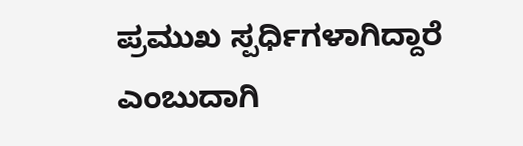ಪ್ರಮುಖ ಸ್ಪರ್ಧಿಗಳಾಗಿದ್ದಾರೆ ಎಂಬುದಾಗಿ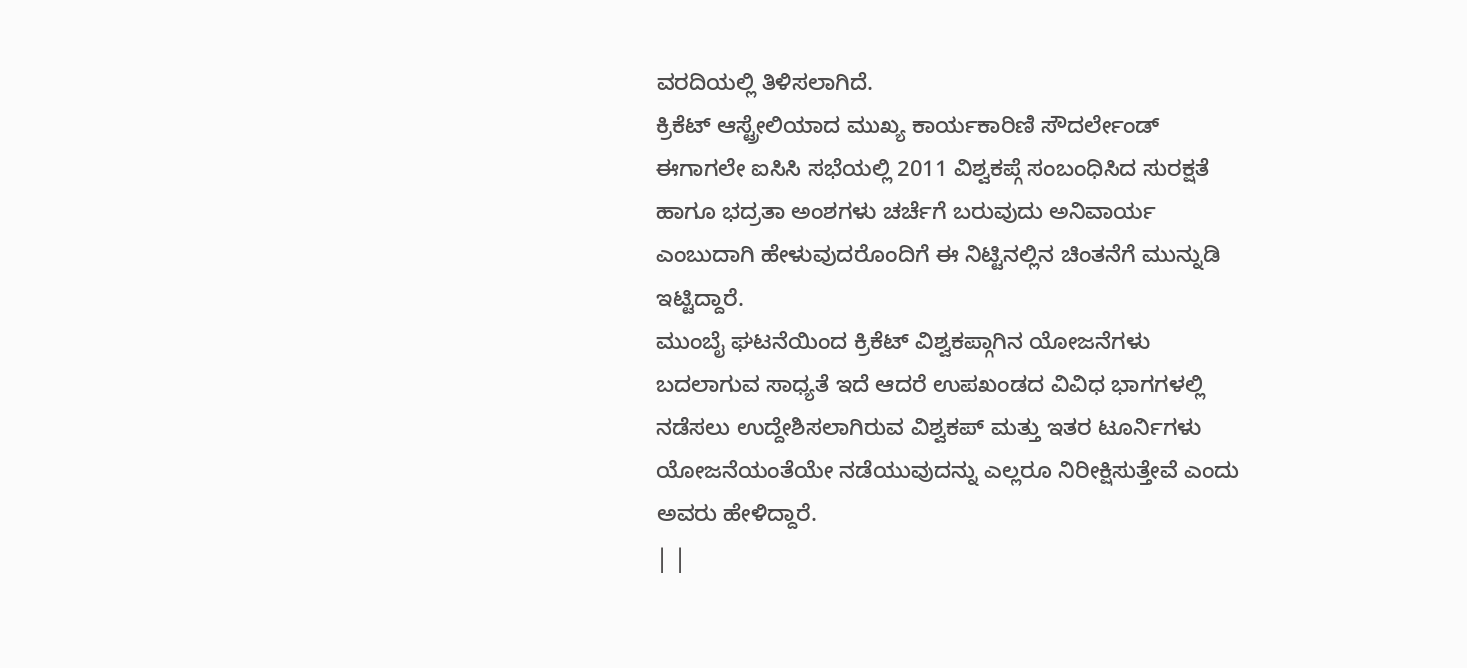ವರದಿಯಲ್ಲಿ ತಿಳಿಸಲಾಗಿದೆ.
ಕ್ರಿಕೆಟ್ ಆಸ್ಟ್ರೇಲಿಯಾದ ಮುಖ್ಯ ಕಾರ್ಯಕಾರಿಣಿ ಸೌದರ್ಲೇಂಡ್ ಈಗಾಗಲೇ ಐಸಿಸಿ ಸಭೆಯಲ್ಲಿ 2011 ವಿಶ್ವಕಪ್ಗೆ ಸಂಬಂಧಿಸಿದ ಸುರಕ್ಷತೆ ಹಾಗೂ ಭದ್ರತಾ ಅಂಶಗಳು ಚರ್ಚೆಗೆ ಬರುವುದು ಅನಿವಾರ್ಯ ಎಂಬುದಾಗಿ ಹೇಳುವುದರೊಂದಿಗೆ ಈ ನಿಟ್ಟಿನಲ್ಲಿನ ಚಿಂತನೆಗೆ ಮುನ್ನುಡಿ ಇಟ್ಟಿದ್ದಾರೆ.
ಮುಂಬೈ ಘಟನೆಯಿಂದ ಕ್ರಿಕೆಟ್ ವಿಶ್ವಕಪ್ಗಾಗಿನ ಯೋಜನೆಗಳು ಬದಲಾಗುವ ಸಾಧ್ಯತೆ ಇದೆ ಆದರೆ ಉಪಖಂಡದ ವಿವಿಧ ಭಾಗಗಳಲ್ಲಿ ನಡೆಸಲು ಉದ್ದೇಶಿಸಲಾಗಿರುವ ವಿಶ್ವಕಪ್ ಮತ್ತು ಇತರ ಟೂರ್ನಿಗಳು ಯೋಜನೆಯಂತೆಯೇ ನಡೆಯುವುದನ್ನು ಎಲ್ಲರೂ ನಿರೀಕ್ಷಿಸುತ್ತೇವೆ ಎಂದು ಅವರು ಹೇಳಿದ್ದಾರೆ.
| |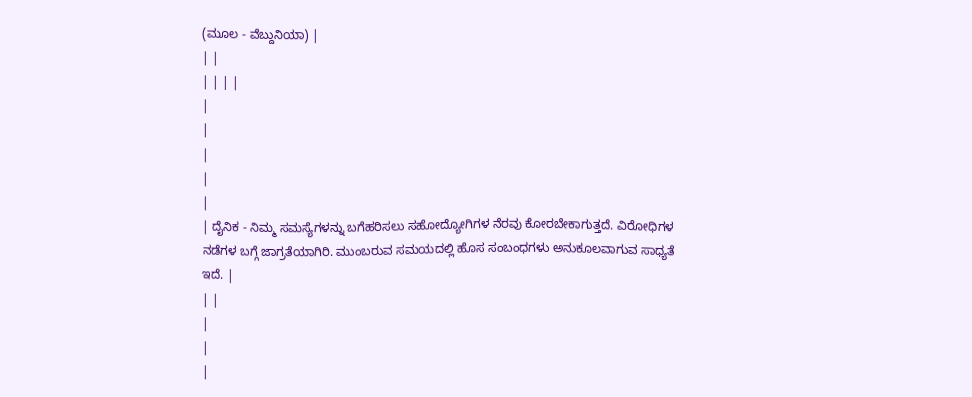(ಮೂಲ - ವೆಬ್ದುನಿಯಾ) |
| |
| | | |
|
|
|
|
|
| ದೈನಿಕ - ನಿಮ್ಮ ಸಮಸ್ಯೆಗಳನ್ನು ಬಗೆಹರಿಸಲು ಸಹೋದ್ಯೋಗಿಗಳ ನೆರವು ಕೋರಬೇಕಾಗುತ್ತದೆ. ವಿರೋಧಿಗಳ ನಡೆಗಳ ಬಗ್ಗೆ ಜಾಗ್ರತೆಯಾಗಿರಿ. ಮುಂಬರುವ ಸಮಯದಲ್ಲಿ ಹೊಸ ಸಂಬಂಧಗಳು ಅನುಕೂಲವಾಗುವ ಸಾಧ್ಯತೆ ಇದೆ. |
| |
|
|
|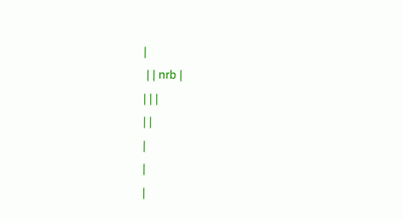|
 | | nrb |
| | |
| |
|
|
|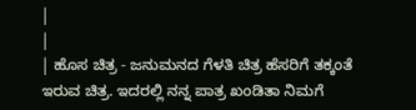|
|
| ಹೊಸ ಚಿತ್ರ - ಜನುಮನದ ಗೆಳತಿ ಚಿತ್ರ ಹೆಸರಿಗೆ ತಕ್ಕಂತೆ ಇರುವ ಚಿತ್ರ. ಇದರಲ್ಲಿ ನನ್ನ ಪಾತ್ರ ಖಂಡಿತಾ ನಿಮಗೆ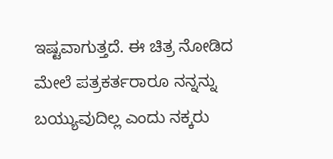ಇಷ್ಟವಾಗುತ್ತದೆ. ಈ ಚಿತ್ರ ನೋಡಿದ ಮೇಲೆ ಪತ್ರಕರ್ತರಾರೂ ನನ್ನನ್ನು ಬಯ್ಯುವುದಿಲ್ಲ ಎಂದು ನಕ್ಕರು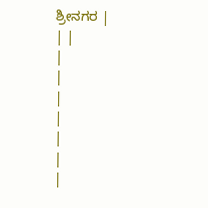ಶ್ರೀನಗರ |
| |
|
|
|
|
|
|
|